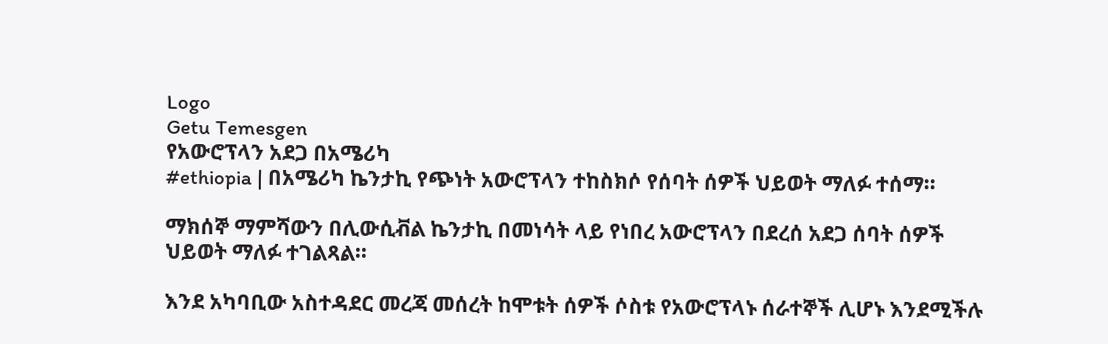Logo
Getu Temesgen
የአውሮፕላን አደጋ በአሜሪካ
#ethiopia | በአሜሪካ ኬንታኪ የጭነት አውሮፕላን ተከስክሶ የሰባት ሰዎች ህይወት ማለፉ ተሰማ፡፡

ማክሰኞ ማምሻውን በሊውሲቭል ኬንታኪ በመነሳት ላይ የነበረ አውሮፕላን በደረሰ አደጋ ሰባት ሰዎች ህይወት ማለፉ ተገልጻል፡፡

እንደ አካባቢው አስተዳደር መረጃ መሰረት ከሞቱት ሰዎች ሶስቱ የአውሮፕላኑ ሰራተኞች ሊሆኑ እንደሚችሉ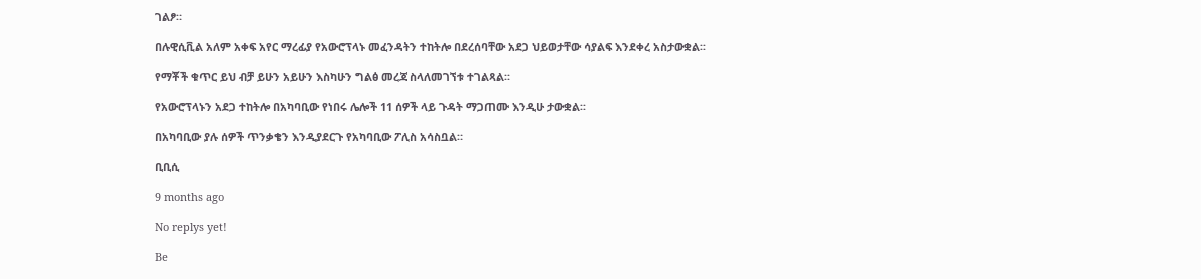ገልፆ።

በሉዊሲቪል አለም አቀፍ አየር ማረፊያ የአውሮፕላኑ መፈንዳትን ተከትሎ በደረሰባቸው አደጋ ህይወታቸው ሳያልፍ እንደቀረ አስታውቋል፡፡

የማቾች ቁጥር ይህ ብቻ ይሁን አይሁን እስካሁን ግልፅ መረጃ ስላለመገኘቱ ተገልጻል፡፡

የአውሮፕላኑን አደጋ ተከትሎ በአካባቢው የነበሩ ሌሎች 11 ሰዎች ላይ ጉዳት ማጋጠሙ እንዲሁ ታውቋል፡፡

በአካባቢው ያሉ ሰዎች ጥንቃቄን እንዲያደርጉ የአካባቢው ፖሊስ አሳስቧል።

ቢቢሲ

9 months ago

No replys yet!

Be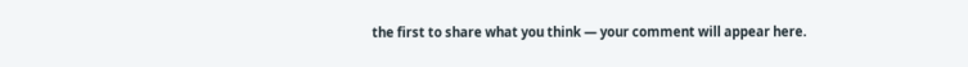the first to share what you think — your comment will appear here.